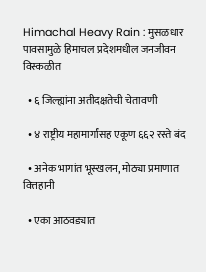Himachal Heavy Rain : मुसळधार पावसामुळे हिमाचल प्रदेशमधील जनजीवन विस्कळीत

  • ६ जिल्ह्यांना अतीदक्षतेची चेतावणी

  • ४ राष्ट्रीय महामार्गांसह एकूण ६६२ रस्ते बंद

  • अनेक भागांत भूस्खलन, मोठ्या प्रमाणात वित्तहानी

  • एका आठवड्यात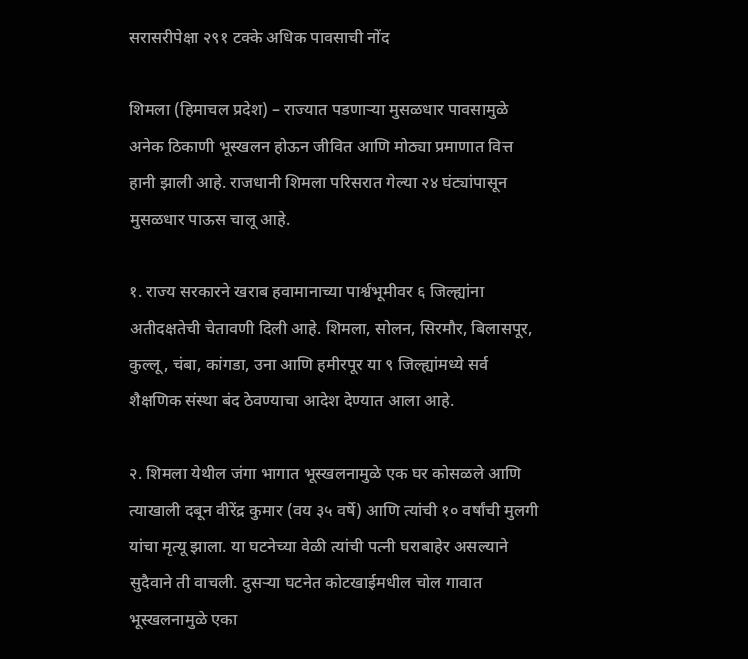सरासरीपेक्षा २९१ टक्के अधिक पावसाची नोंद

शिमला (हिमाचल प्रदेश) – राज्यात पडणार्‍या मुसळधार पावसामुळे अनेक ठिकाणी भूस्खलन होऊन जीवित आणि मोठ्या प्रमाणात वित्त हानी झाली आहे. राजधानी शिमला परिसरात गेल्या २४ घंट्यांपासून मुसळधार पाऊस चालू आहे.

१. राज्य सरकारने खराब हवामानाच्या पार्श्वभूमीवर ६ जिल्ह्यांना अतीदक्षतेची चेतावणी दिली आहे. शिमला, सोलन, सिरमौर, बिलासपूर, कुल्लू, चंबा, कांगडा, उना आणि हमीरपूर या ९ जिल्ह्यांमध्ये सर्व शैक्षणिक संस्था बंद ठेवण्याचा आदेश देण्यात आला आहे.

२. शिमला येथील जंगा भागात भूस्खलनामुळे एक घर कोसळले आणि त्याखाली दबून वीरेंद्र कुमार (वय ३५ वर्षे) आणि त्यांची १० वर्षांची मुलगी यांचा मृत्यू झाला. या घटनेच्या वेळी त्यांची पत्नी घराबाहेर असल्याने सुदैवाने ती वाचली. दुसर्‍या घटनेत कोटखाईमधील चोल गावात भूस्खलनामुळे एका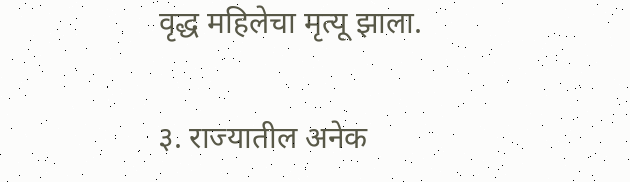वृद्ध महिलेचा मृत्यू झाला.

३. राज्यातील अनेक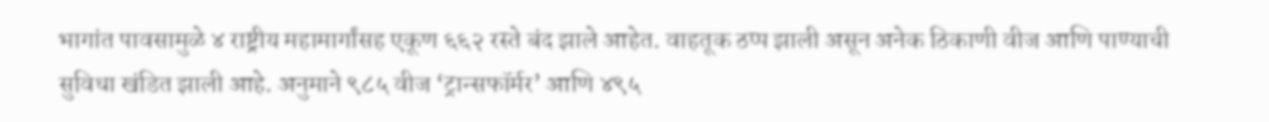भागांत पावसामुळे ४ राष्ट्रीय महामार्गांसह एकूण ६६२ रस्ते बंद झाले आहेत. वाहतूक ठप्प झाली असून अनेक ठिकाणी वीज आणि पाण्याची सुविधा खंडित झाली आहे. अनुमाने ९८५ वीज ‘ट्रान्सफॉर्मर’ आणि ४९५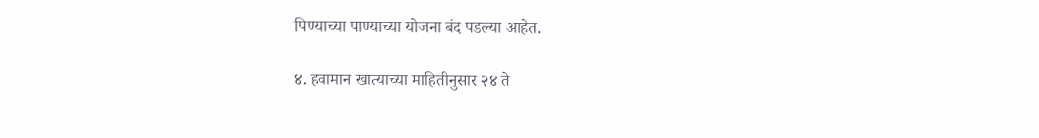पिण्याच्या पाण्याच्या योजना बंद पडल्या आहेत.

४. हवामान खात्याच्या माहितीनुसार २४ ते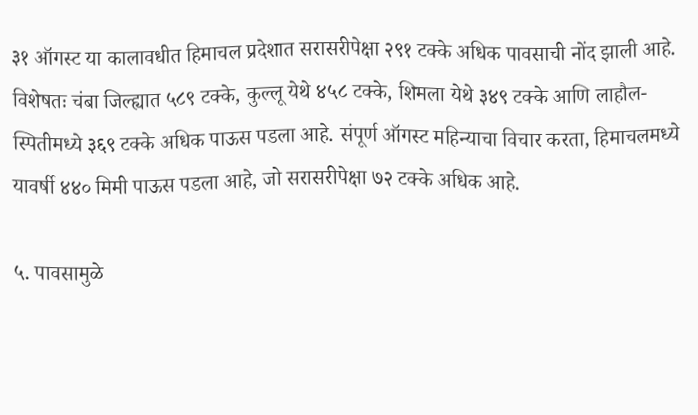३१ ऑगस्ट या कालावधीत हिमाचल प्रदेशात सरासरीपेक्षा २९१ टक्के अधिक पावसाची नोंद झाली आहे. विशेषतः चंबा जिल्ह्यात ५८९ टक्के, कुल्लू येथे ४५८ टक्के, शिमला येथे ३४९ टक्के आणि लाहौल-स्पितीमध्ये ३६९ टक्के अधिक पाऊस पडला आहे. संपूर्ण ऑगस्ट महिन्याचा विचार करता, हिमाचलमध्ये यावर्षी ४४० मिमी पाऊस पडला आहे, जो सरासरीपेक्षा ७२ टक्के अधिक आहे.

५. पावसामुळे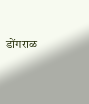डोंगराळ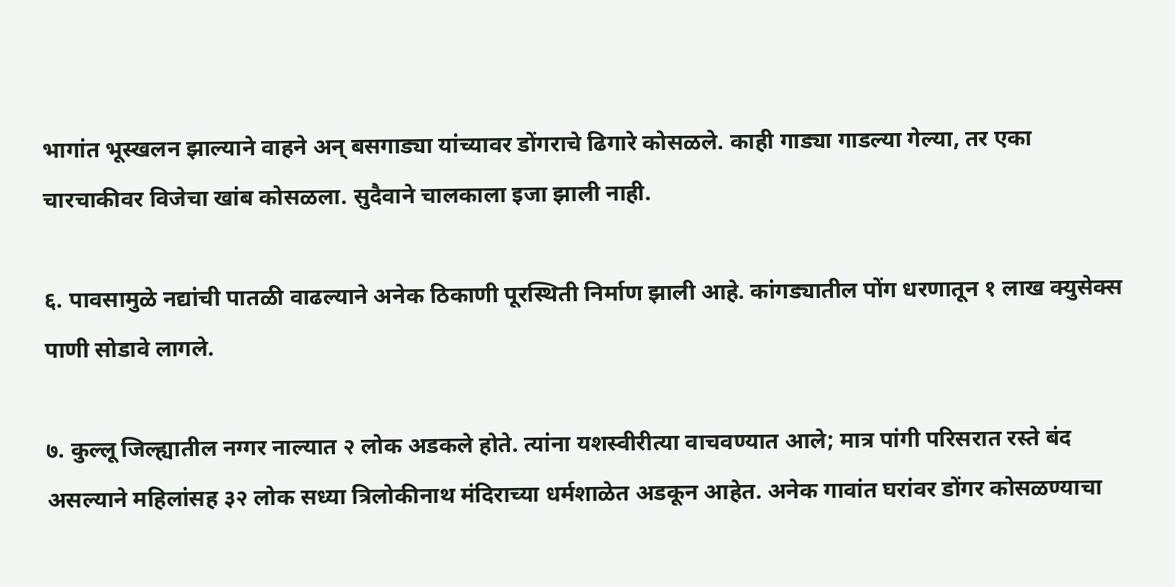भागांत भूस्खलन झाल्याने वाहने अन् बसगाड्या यांच्यावर डोंगराचे ढिगारे कोसळले. काही गाड्या गाडल्या गेल्या, तर एका चारचाकीवर विजेचा खांब कोसळला. सुदैवाने चालकाला इजा झाली नाही.

६. पावसामुळे नद्यांची पातळी वाढल्याने अनेक ठिकाणी पूरस्थिती निर्माण झाली आहे. कांगड्यातील पोंग धरणातून १ लाख क्युसेक्स पाणी सोडावे लागले.

७. कुल्लू जिल्ह्यातील नग्गर नाल्यात २ लोक अडकले होते. त्यांना यशस्वीरीत्या वाचवण्यात आले; मात्र पांगी परिसरात रस्ते बंद असल्याने महिलांसह ३२ लोक सध्या त्रिलोकीनाथ मंदिराच्या धर्मशाळेत अडकून आहेत. अनेक गावांत घरांवर डोंगर कोसळण्याचा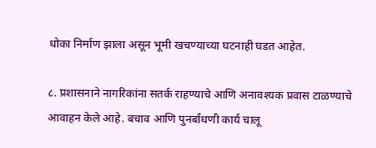धोका निर्माण झाला असून भूमी खचण्याच्या घटनाही घडत आहेत.

८. प्रशासनाने नागरिकांना सतर्क राहण्याचे आणि अनावश्यक प्रवास टाळण्याचे आवाहन केले आहे. बचाव आणि पुनर्बांधणी कार्य चालू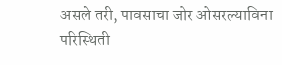असले तरी, पावसाचा जोर ओसरल्याविना परिस्थिती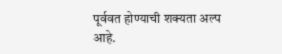पूर्ववत होण्याची शक्यता अल्प आहे.